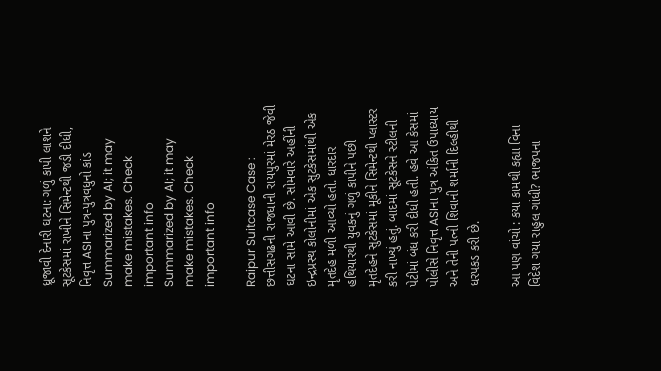ધ્રૂજાવી દેનારી ઘટના: ગળું કાપી લાશને સૂટકેસમાં રાખીને સિમેન્ટથી જડી દીધી, નિવૃત્ત ASIના પુત્ર-પુત્રવધુનો કાંડ
Summarized by AI; it may make mistakes. Check important info
Summarized by AI; it may make mistakes. Check important info

Raipur Suitcase Case : છત્તીસગઢની રાજધાની રાયપુરમાં મેરઠ જેવી ઘટના સામે આવી છે. સોમવારે અહીંની ઇન્દ્રપ્રસ્થ કોલોનીમાં એક સુટકેસમાંથી એક મૃતદેહ મળી આવ્યો હતો. ધારદાર હથિયારથી યુવકનું ગળું કાપીને પછી મૃતદેહને સુટકેસમાં મૂકીને સિમેન્ટથી પ્લાસ્ટર કરી નાખ્યું હતું. બાદમાં સૂટકેસને સ્ટીલની પેટીમાં બંધ કરી દીધી હતી. હવે આ કેસમાં પોલીસે નિવૃત્ત ASIના પુત્ર અંકિત ઉપાધ્યાય અને તેની પત્ની શિવાની શર્માની દિલ્હીથી ધરપકડ કરી છે.

આ પણ વાંચો : કયા કામથી કહ્યા વિના વિદેશ ગયા રાહુલ ગાંધી? ભાજપના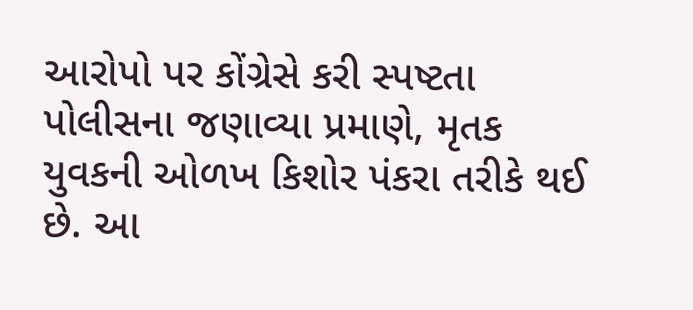આરોપો પર કોંગ્રેસે કરી સ્પષ્ટતા
પોલીસના જણાવ્યા પ્રમાણે, મૃતક યુવકની ઓળખ કિશોર પંકરા તરીકે થઈ છે. આ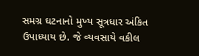સમગ્ર ઘટનાનો મુખ્ય સૂત્રધાર અંકિત ઉપાધ્યાય છે. જે વ્યવસાયે વકીલ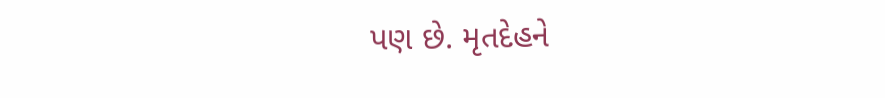પણ છે. મૃતદેહને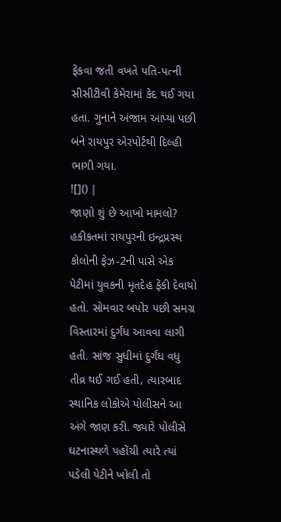ફેંકવા જતી વખતે પતિ-પત્ની સીસીટીવી કેમેરામાં કેદ થઈ ગયા હતા. ગુનાને અંજામ આપ્યા પછી બંને રાયપુર એરપોર્ટથી દિલ્હી ભાગી ગયા.
![]() |
જાણો શું છે આખો મામલો?
હકીકતમાં રાયપુરની ઇન્દ્રપ્રસ્થ કોલોની ફેઝ-2ની પાસે એક પેટીમાં યુવકની મૃતદેહ ફેંકી દેવાયો હતો. સોમવાર બપોર પછી સમગ્ર વિસ્તારમાં દુર્ગંધ આવવા લાગી હતી. સાંજ સુધીમાં દુર્ગંધ વધુ તીવ્ર થઈ ગઈ હતી, ત્યારબાદ સ્થાનિક લોકોએ પોલીસને આ અંગે જાણ કરી. જ્યારે પોલીસે ઘટનાસ્થળે પહોંચી ત્યારે ત્યાં પડેલી પેટીને ખોલી તો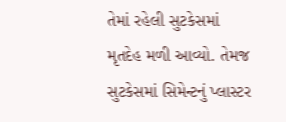તેમાં રહેલી સુટકેસમાં મૃતદેહ મળી આવ્યો. તેમજ સુટકેસમાં સિમેન્ટનું પ્લાસ્ટર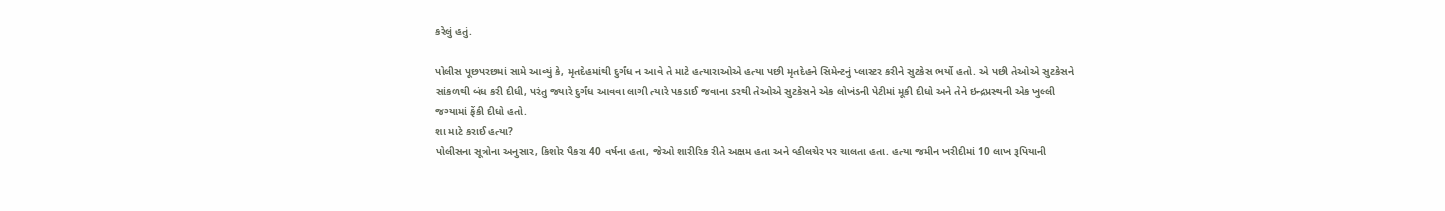કરેલું હતું.

પોલીસ પૂછપરછમાં સામે આવ્યું કે, મૃતદેહમાંથી દુર્ગંધ ન આવે તે માટે હત્યારાઓએ હત્યા પછી મૃતદેહને સિમેન્ટનું પ્લાસ્ટર કરીને સુટકેસ ભર્યો હતો. એ પછી તેઓએ સુટકેસને સાંકળથી બંધ કરી દીધી, પરંતુ જ્યારે દુર્ગંધ આવવા લાગી ત્યારે પકડાઈ જવાના ડરથી તેઓએ સુટકેસને એક લોખંડની પેટીમાં મૂકી દીધો અને તેને ઇન્દ્રપ્રસ્થની એક ખુલ્લી જગ્યામાં ફેંકી દીધો હતો.
શા માટે કરાઈ હત્યા?
પોલીસના સૂત્રોના અનુસાર, કિશોર પૈકરા 40 વર્ષના હતા, જેઓ શારીરિક રીતે અક્ષમ હતા અને વ્હીલચેર પર ચાલતા હતા. હત્યા જમીન ખરીદીમાં 10 લાખ રૂપિયાની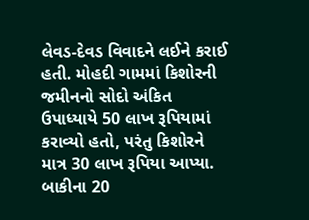લેવડ-દેવડ વિવાદને લઈને કરાઈ હતી. મોહદી ગામમાં કિશોરની જમીનનો સોદો અંકિત ઉપાધ્યાયે 50 લાખ રૂપિયામાં કરાવ્યો હતો, પરંતુ કિશોરને માત્ર 30 લાખ રૂપિયા આપ્યા. બાકીના 20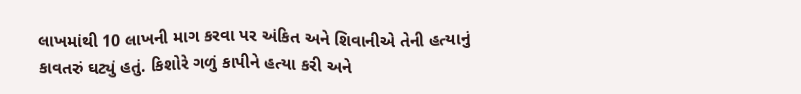લાખમાંથી 10 લાખની માગ કરવા પર અંકિત અને શિવાનીએ તેની હત્યાનું કાવતરું ઘટ્યું હતું. કિશોરે ગળું કાપીને હત્યા કરી અને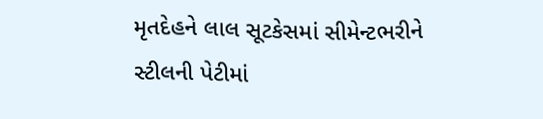મૃતદેહને લાલ સૂટકેસમાં સીમેન્ટભરીને સ્ટીલની પેટીમાં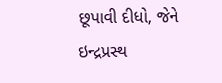છૂપાવી દીધો, જેને ઇન્દ્રપ્રસ્થ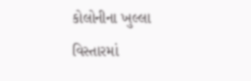કોલોનીના ખુલ્લા વિસ્તારમાં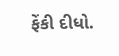ફેંકી દીધો.